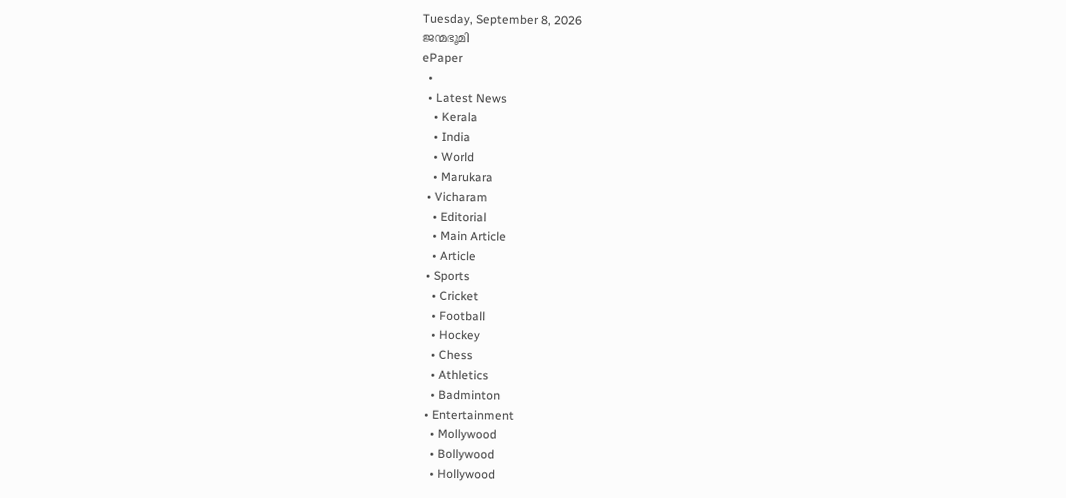Tuesday, September 8, 2026
ജന്മഭൂമി
ePaper
  •
  • Latest News
    • Kerala
    • India
    • World
    • Marukara
  • Vicharam
    • Editorial
    • Main Article
    • Article
  • Sports
    • Cricket
    • Football
    • Hockey
    • Chess
    • Athletics
    • Badminton
  • Entertainment
    • Mollywood
    • Bollywood
    • Hollywood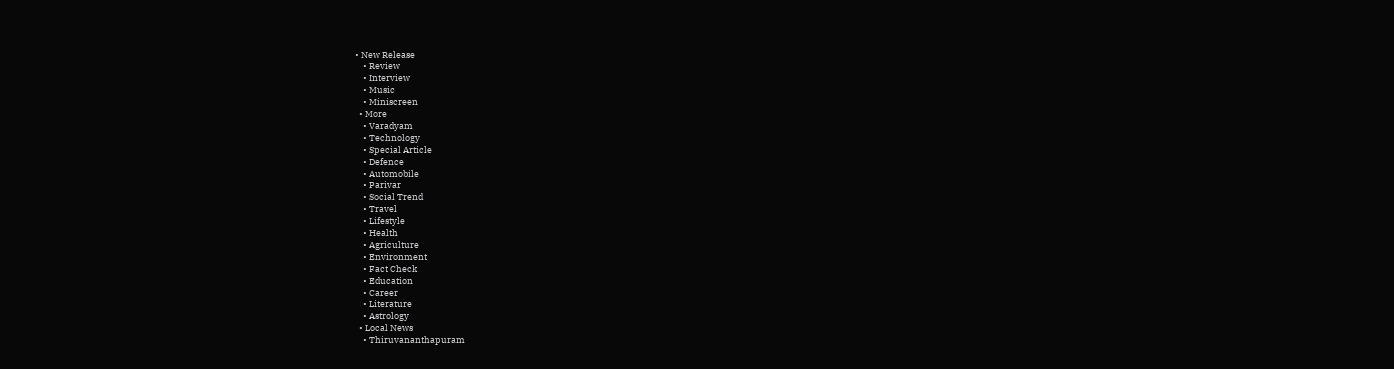• New Release
    • Review
    • Interview
    • Music
    • Miniscreen
  • More
    • Varadyam
    • Technology
    • Special Article
    • Defence
    • Automobile
    • Parivar
    • Social Trend
    • Travel
    • Lifestyle
    • Health
    • Agriculture
    • Environment
    • Fact Check
    • Education
    • Career
    • Literature
    • Astrology
  • Local News
    • Thiruvananthapuram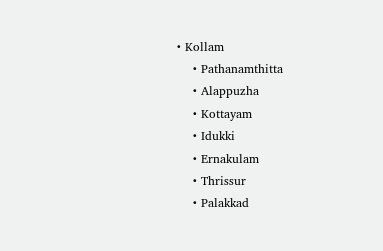• Kollam
    • Pathanamthitta
    • Alappuzha
    • Kottayam
    • Idukki
    • Ernakulam
    • Thrissur
    • Palakkad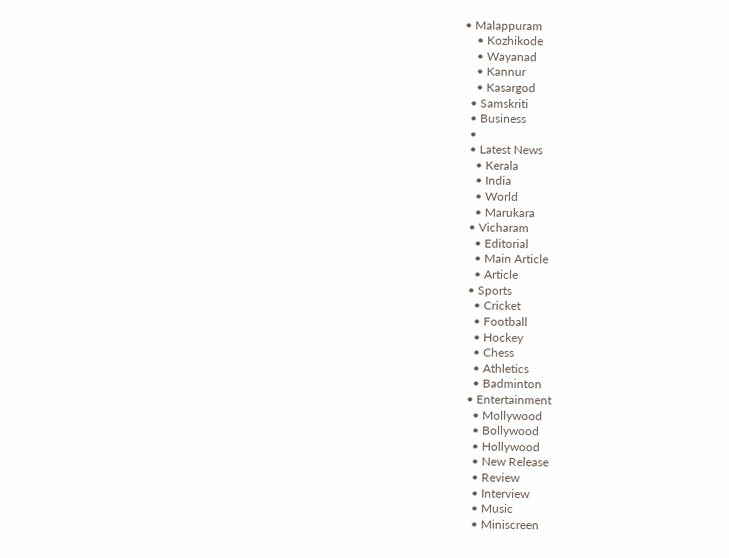• Malappuram
    • Kozhikode
    • Wayanad
    • Kannur
    • Kasargod
  • Samskriti
  • Business
  •
  • Latest News
    • Kerala
    • India
    • World
    • Marukara
  • Vicharam
    • Editorial
    • Main Article
    • Article
  • Sports
    • Cricket
    • Football
    • Hockey
    • Chess
    • Athletics
    • Badminton
  • Entertainment
    • Mollywood
    • Bollywood
    • Hollywood
    • New Release
    • Review
    • Interview
    • Music
    • Miniscreen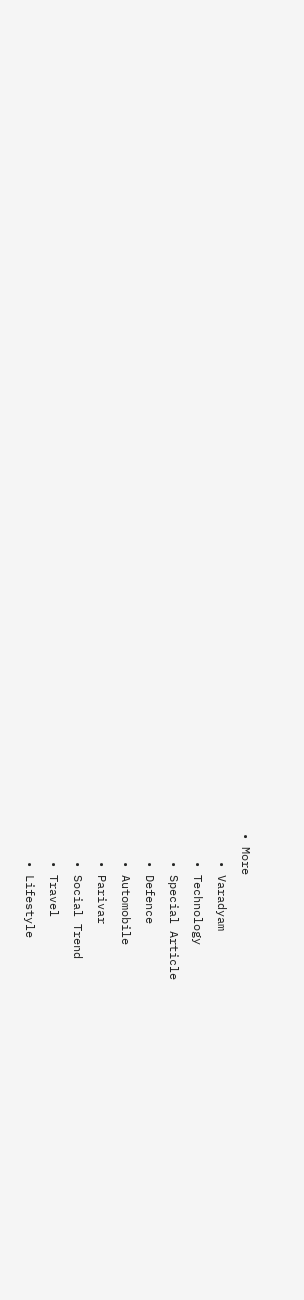• More
    • Varadyam
    • Technology
    • Special Article
    • Defence
    • Automobile
    • Parivar
    • Social Trend
    • Travel
    • Lifestyle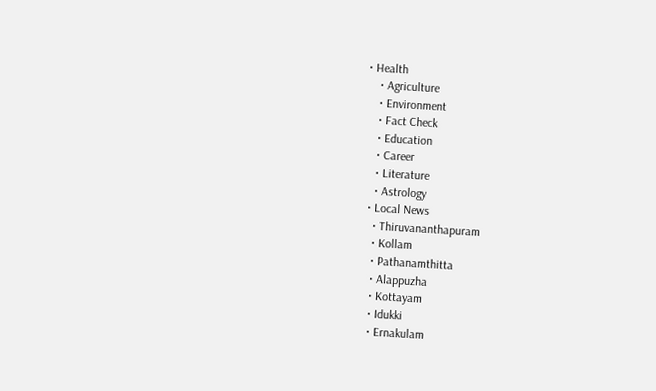• Health
    • Agriculture
    • Environment
    • Fact Check
    • Education
    • Career
    • Literature
    • Astrology
  • Local News
    • Thiruvananthapuram
    • Kollam
    • Pathanamthitta
    • Alappuzha
    • Kottayam
    • Idukki
    • Ernakulam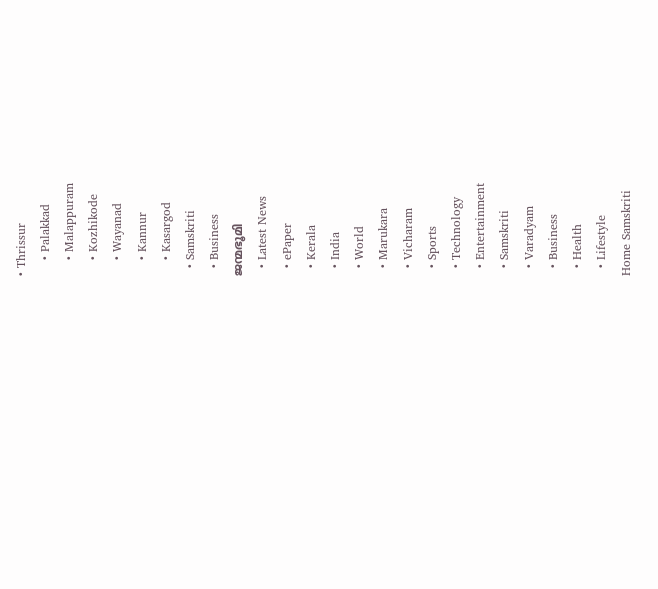• Thrissur
    • Palakkad
    • Malappuram
    • Kozhikode
    • Wayanad
    • Kannur
    • Kasargod
  • Samskriti
  • Business
ജന്മഭൂമി
  • Latest News
  • ePaper
  • Kerala
  • India
  • World
  • Marukara
  • Vicharam
  • Sports
  • Technology
  • Entertainment
  • Samskriti
  • Varadyam
  • Business
  • Health
  • Lifestyle
Home Samskriti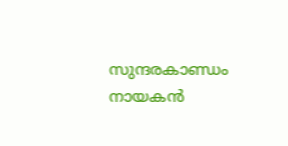സുന്ദരകാണ്ഡം നായകന്‍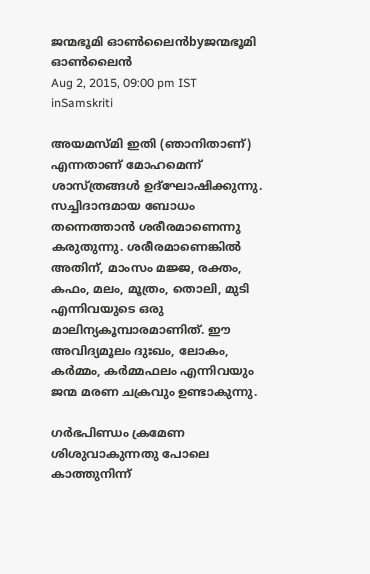ജന്മഭൂമി ഓണ്‍ലൈന്‍byജന്മഭൂമി ഓണ്‍ലൈന്‍
Aug 2, 2015, 09:00 pm IST
inSamskriti

അയമസ്മി ഇതി (ഞാനിതാണ്) എന്നതാണ് മോഹമെന്ന് ശാസ്ത്രങ്ങള്‍ ഉദ്‌ഘോഷിക്കുന്നു. സച്ചിദാന്ദമായ ബോധം  തന്നെത്താന്‍ ശരീരമാണെന്നു കരുതുന്നു. ശരീരമാണെങ്കില്‍ അതിന്, മാംസം മജ്ജ, രക്തം, കഫം, മലം, മൂത്രം, തൊലി, മുടി എന്നിവയുടെ ഒരു മാലിന്യകൂമ്പാരമാണിത്. ഈ അവിദ്യമൂലം ദുഃഖം, ലോകം, കര്‍മ്മം, കര്‍മ്മഫലം എന്നിവയും ജന്മ മരണ ചക്രവും ഉണ്ടാകുന്നു.

ഗര്‍ഭപിണ്ഡം ക്രമേണ ശിശുവാകുന്നതു പോലെ കാത്തുനിന്ന്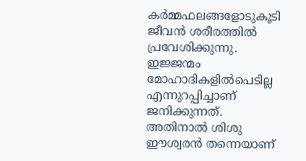കര്‍മ്മഫലങ്ങളോടുകൂടി ജീവന്‍ ശരീരത്തില്‍ പ്രവേശിക്കുന്നു. ഇജ്ജന്മം മോഹാദികളില്‍പെടില്ല എന്നുറപ്പിച്ചാണ് ജനിക്കുന്നത്. അതിനാല്‍ ശിശു ഈശ്വരന്‍ തന്നെയാണ്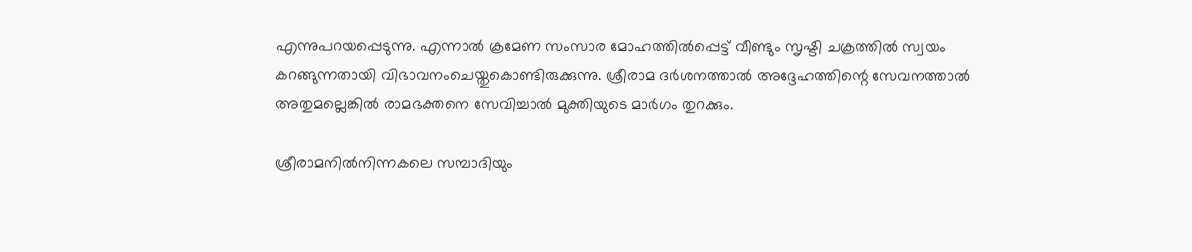എന്നുപറയപ്പെടുന്നു. എന്നാല്‍ ക്രമേണ സംസാര മോഹത്തില്‍പ്പെട്ട് വീണ്ടും സൃഷ്ടി ചക്രത്തില്‍ സ്വയം കറങ്ങുന്നതായി വിഭാവനംചെയ്തുകൊണ്ടിരുക്കുന്നു. ശ്രീരാമ ദര്‍ശനത്താല്‍ അദ്ദേഹത്തിന്റെ സേവനത്താല്‍ അതുമല്ലെങ്കില്‍ രാമഭക്തനെ സേവിച്ചാല്‍ മുക്തിയുടെ മാര്‍ഗം തുറക്കും.

ശ്രീരാമനില്‍നിന്നകലെ സമ്പാദിയും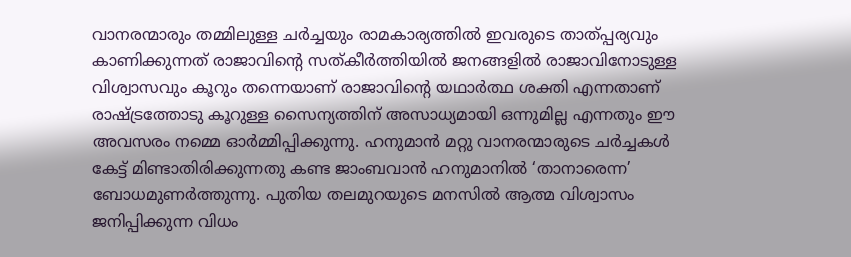വാനരന്മാരും തമ്മിലുള്ള ചര്‍ച്ചയും രാമകാര്യത്തില്‍ ഇവരുടെ താത്പ്പര്യവും കാണിക്കുന്നത് രാജാവിന്റെ സത്കീര്‍ത്തിയില്‍ ജനങ്ങളില്‍ രാജാവിനോടുള്ള വിശ്വാസവും കൂറും തന്നെയാണ് രാജാവിന്റെ യഥാര്‍ത്ഥ ശക്തി എന്നതാണ് രാഷ്‌ട്രത്തോടു കൂറുള്ള സൈന്യത്തിന് അസാധ്യമായി ഒന്നുമില്ല എന്നതും ഈ അവസരം നമ്മെ ഓര്‍മ്മിപ്പിക്കുന്നു. ഹനുമാന്‍ മറ്റു വാനരന്മാരുടെ ചര്‍ച്ചകള്‍ കേട്ട് മിണ്ടാതിരിക്കുന്നതു കണ്ട ജാംബവാന്‍ ഹനുമാനില്‍ ‘താനാരെന്ന’ ബോധമുണര്‍ത്തുന്നു. പുതിയ തലമുറയുടെ മനസില്‍ ആത്മ വിശ്വാസം ജനിപ്പിക്കുന്ന വിധം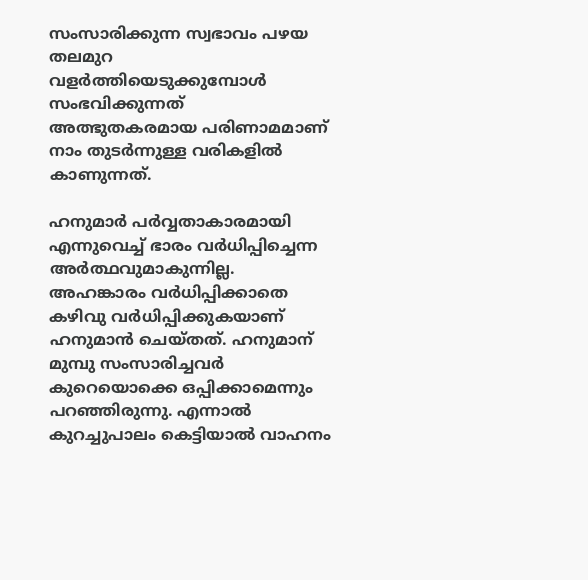സംസാരിക്കുന്ന സ്വഭാവം പഴയ തലമുറ വളര്‍ത്തിയെടുക്കുമ്പോള്‍ സംഭവിക്കുന്നത് അത്ഭുതകരമായ പരിണാമമാണ് നാം തുടര്‍ന്നുള്ള വരികളില്‍ കാണുന്നത്.

ഹനുമാര്‍ പര്‍വ്വതാകാരമായി എന്നുവെച്ച് ഭാരം വര്‍ധിപ്പിച്ചെന്ന അര്‍ത്ഥവുമാകുന്നില്ല. അഹങ്കാരം വര്‍ധിപ്പിക്കാതെ കഴിവു വര്‍ധിപ്പിക്കുകയാണ് ഹനുമാന്‍ ചെയ്തത്. ഹനുമാന് മുമ്പു സംസാരിച്ചവര്‍ കുറെയൊക്കെ ഒപ്പിക്കാമെന്നും പറഞ്ഞിരുന്നു. എന്നാല്‍ കുറച്ചുപാലം കെട്ടിയാല്‍ വാഹനം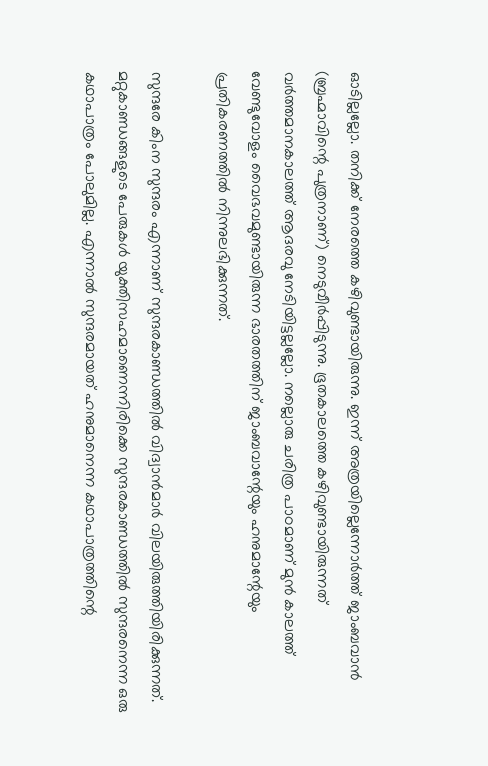ഓടില്ലല്ലോ. തനിക്ക് നേരത്തെ കഴിവുണ്ടായിരുന്നു. ഇന്ന് അത്രയില്ലെന്നോര്‍ത്ത് ജാംബവാന്‍ (ബ്രഹ്മാവിന്റെ പുത്രനാണ്) നെടുവീര്‍പ്പിടുന്നു. ഭൂതകാലത്തെ കഴിവുണ്ടായിരുന്നത് വര്‍ത്തമാനകാലത്ത് ആദരവു നേടിയിട്ടല്ലല്ലോ. നല്ലൊരു ചരിത്ര പാഠമാണ് മുന്‍ കാലത്ത് വേണ്ടുവോളം വൈഭവമുണ്ടായിരുന്ന ഭാരതത്തിന് ജാംബവാന്റേയും ഹനുമാന്റേയും പ്രതികരണത്തില്‍ നിന്നുലഭിക്കുന്നത്.

സുന്ദരേ കിംന സുന്ദരം എന്നാണ് സുന്ദരകാണ്ഡത്തില്‍ വിദ്വാന്‍മാര്‍ വിലയിരുത്തിയിരിക്കുന്നത്. മറ്റുകാണ്ഡങ്ങളുടെ പേരുകള്‍ യുക്തിസഹമാണെന്നിരിക്കെ സുന്ദരകാണ്ഡത്തില്‍ സുന്ദരനെന്ന ഒരു കഥാപാത്രം പോലുമില്ല. എന്നാല്‍ സുന്ദരമായത് ഹനുമാനെന്ന കഥാപാത്രത്തിന്റെ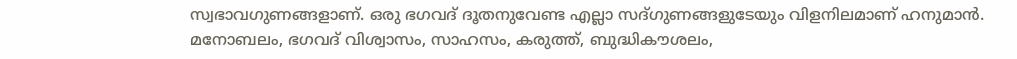സ്വഭാവഗുണങ്ങളാണ്. ഒരു ഭഗവദ് ദൂതനുവേണ്ട എല്ലാ സദ്ഗുണങ്ങളുടേയും വിളനിലമാണ് ഹനുമാന്‍. മനോബലം, ഭഗവദ് വിശ്വാസം, സാഹസം, കരുത്ത്, ബുദ്ധികൗശലം,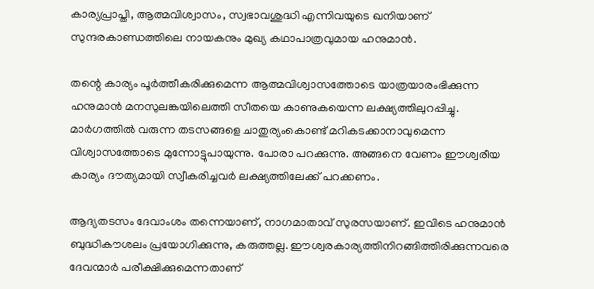കാര്യപ്രാപ്തി, ആത്മവിശ്വാസം, സ്വഭാവശുദ്ധി എന്നിവയുടെ ഖനിയാണ്  സുന്ദരകാണ്ഡത്തിലെ നായകനും മുഖ്യ കഥാപാത്രവുമായ ഹനുമാന്‍.

തന്റെ കാര്യം പൂര്‍ത്തീകരിക്കുമെന്ന ആത്മവിശ്വാസത്തോടെ യാത്രയാരംഭിക്കുന്ന ഹനുമാന്‍ മനസുലങ്കയിലെത്തി സീതയെ കാണുകയെന്ന ലക്ഷ്യത്തിലുറപ്പിച്ചു. മാര്‍ഗത്തില്‍ വരുന്ന തടസങ്ങളെ ചാതുര്യംകൊണ്ട് മറികടക്കാനാവുമെന്ന വിശ്വാസത്തോടെ മുന്നോട്ടുപായുന്നു. പോരാ പറക്കുന്നു. അങ്ങനെ വേണം ഈശ്വരീയ കാര്യം ദൗത്യമായി സ്വീകരിച്ചവര്‍ ലക്ഷ്യത്തിലേക്ക് പറക്കണം.

ആദ്യതടസം ദേവാംശം തന്നെയാണ്, നാഗമാതാവ് സുരസയാണ്. ഇവിടെ ഹനുമാന്‍ ബുദ്ധികൗശലം പ്രയോഗിക്കുന്നു, കരുത്തല്ല. ഈശ്വരകാര്യത്തിനിറങ്ങിത്തിരിക്കുന്നവരെ ദേവന്മാര്‍ പരീക്ഷിക്കുമെന്നതാണ്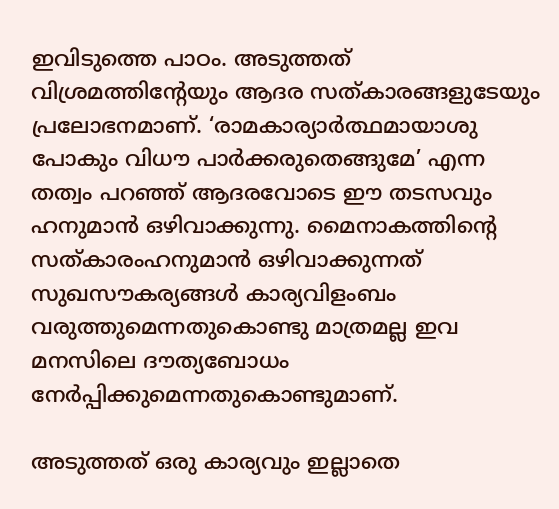ഇവിടുത്തെ പാഠം. അടുത്തത് വിശ്രമത്തിന്റേയും ആദര സത്കാരങ്ങളുടേയും പ്രലോഭനമാണ്. ‘രാമകാര്യാര്‍ത്ഥമായാശു പോകും വിധൗ പാര്‍ക്കരുതെങ്ങുമേ’ എന്ന തത്വം പറഞ്ഞ് ആദരവോടെ ഈ തടസവും ഹനുമാന്‍ ഒഴിവാക്കുന്നു. മൈനാകത്തിന്റെ സത്കാരംഹനുമാന്‍ ഒഴിവാക്കുന്നത് സുഖസൗകര്യങ്ങള്‍ കാര്യവിളംബം വരുത്തുമെന്നതുകൊണ്ടു മാത്രമല്ല ഇവ മനസിലെ ദൗത്യബോധം നേര്‍പ്പിക്കുമെന്നതുകൊണ്ടുമാണ്.

അടുത്തത് ഒരു കാര്യവും ഇല്ലാതെ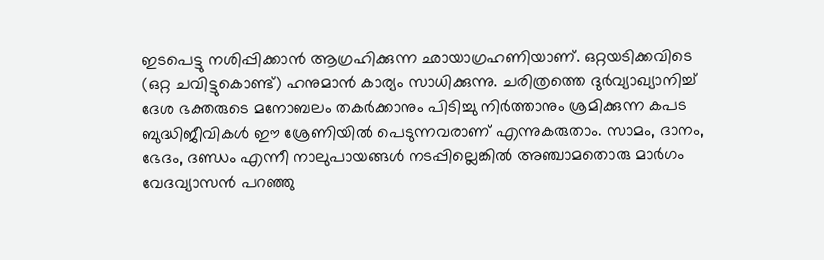ഇടപെട്ടു നശിപ്പിക്കാന്‍ ആഗ്രഹിക്കുന്ന ഛായാഗ്രഹണിയാണ്. ഒറ്റയടിക്കവിടെ (ഒറ്റ ചവിട്ടുകൊണ്ട്) ഹനുമാന്‍ കാര്യം സാധിക്കുന്നു. ചരിത്രത്തെ ദുര്‍വ്യാഖ്യാനിച്ച് ദേശ ഭക്തരുടെ മനോബലം തകര്‍ക്കാനും പിടിച്ചു നിര്‍ത്താനും ശ്രമിക്കുന്ന കപട ബുദ്ധിജീവികള്‍ ഈ ശ്രേണിയില്‍ പെടുന്നവരാണ് എന്നുകരുതാം. സാമം, ദാനം, ഭേദം, ദണ്ഡം എന്നീ നാലുപായങ്ങള്‍ നടപ്പില്ലെങ്കില്‍ അഞ്ചാമതൊരു മാര്‍ഗം വേദവ്യാസന്‍ പറഞ്ഞു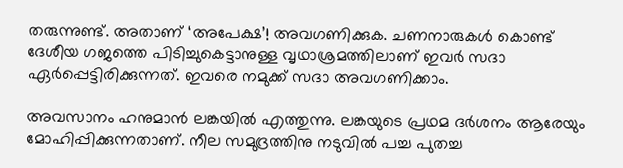തരുന്നുണ്ട്. അതാണ് ‘അപേക്ഷ’! അവഗണിക്കുക. ചണനാരുകള്‍ കൊണ്ട് ദേശീയ ഗജത്തെ പിടിച്ചുകെട്ടാനുള്ള വൃഥാശ്രമത്തിലാണ് ഇവര്‍ സദാ ഏര്‍പ്പെട്ടിരിക്കുന്നത്. ഇവരെ നമുക്ക് സദാ അവഗണിക്കാം.

അവസാനം ഹനുമാന്‍ ലങ്കയില്‍ എത്തുന്നു. ലങ്കയുടെ പ്രഥമ ദര്‍ശനം ആരേയും മോഹിപ്പിക്കുന്നതാണ്. നീല സമുദ്രത്തിനു നടുവില്‍ പച്ച പുതച്ച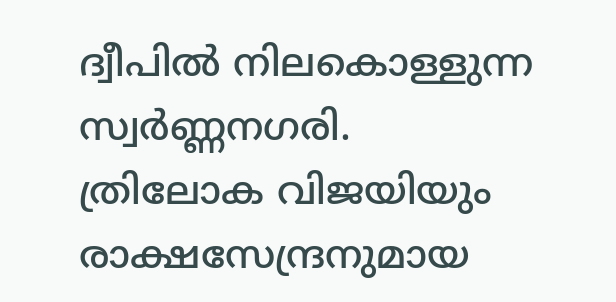ദ്വീപില്‍ നിലകൊള്ളുന്ന സ്വര്‍ണ്ണനഗരി. ത്രിലോക വിജയിയും രാക്ഷസേന്ദ്രനുമായ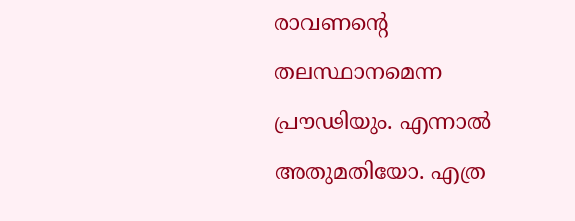രാവണന്റെ തലസ്ഥാനമെന്ന പ്രൗഢിയും. എന്നാല്‍ അതുമതിയോ. എത്ര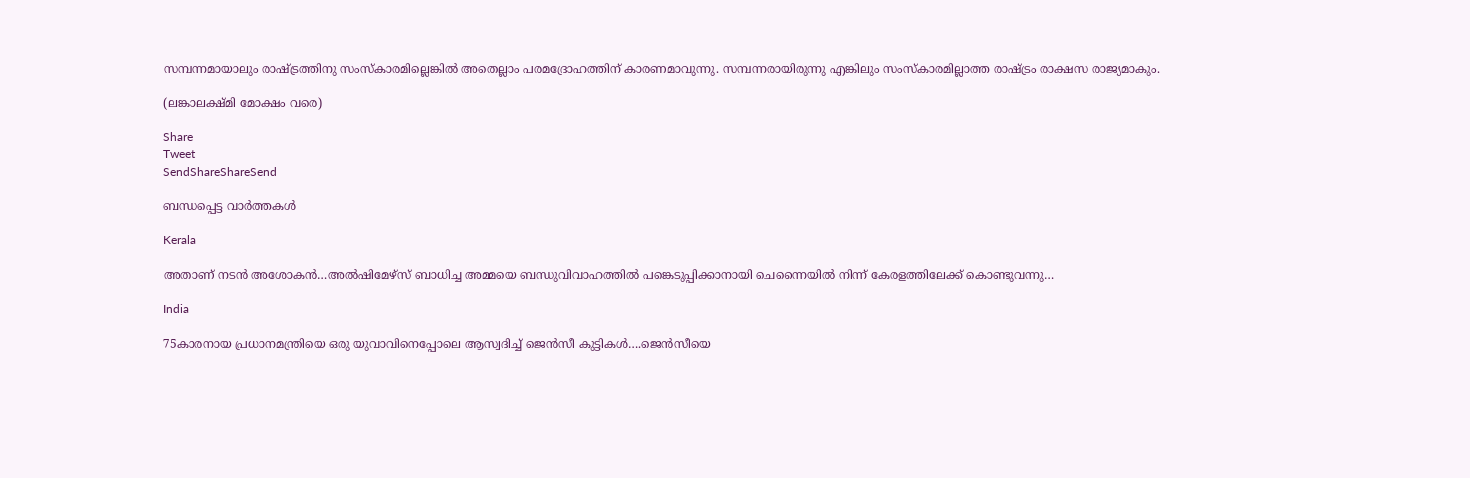സമ്പന്നമായാലും രാഷ്‌ട്രത്തിനു സംസ്‌കാരമില്ലെങ്കില്‍ അതെല്ലാം പരമദ്രോഹത്തിന് കാരണമാവുന്നു. സമ്പന്നരായിരുന്നു എങ്കിലും സംസ്‌കാരമില്ലാത്ത രാഷ്‌ട്രം രാക്ഷസ രാജ്യമാകും.

(ലങ്കാലക്ഷ്മി മോക്ഷം വരെ)

Share
Tweet
SendShareShareSend

ബന്ധപ്പെട്ട വാര്‍ത്തകള്‍

Kerala

അതാണ് നടന്‍ അശോകന്‍…അൽഷിമേഴ്‌സ് ബാധിച്ച അമ്മയെ ബന്ധുവിവാഹത്തിൽ പങ്കെടുപ്പിക്കാനായി ചെന്നൈയിൽ നിന്ന് കേരളത്തിലേക്ക് കൊണ്ടുവന്നു…

India

75കാരനായ പ്രധാനമന്ത്രിയെ ഒരു യുവാവിനെപ്പോലെ ആസ്വദിച്ച് ജെന്‍സീ കുട്ടികള്‍….ജെന്‍സീയെ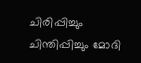ചിരിപ്പിച്ചും ചിന്തിപ്പിച്ചും മോദി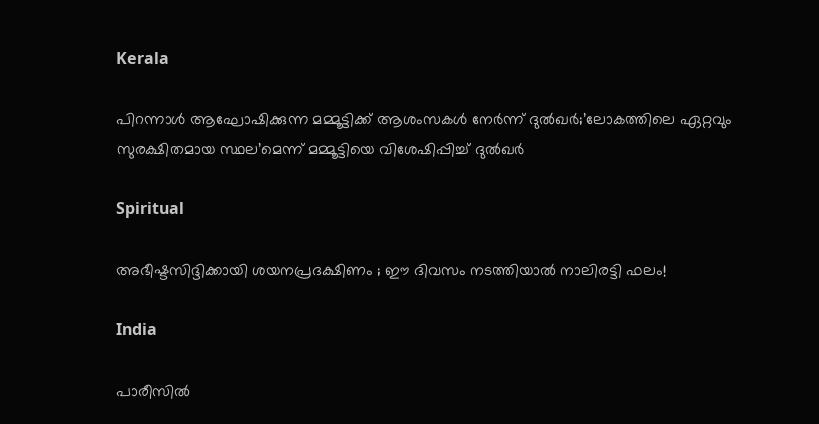Kerala

പിറന്നാൾ ആഘോഷിക്കുന്ന മമ്മൂട്ടിക്ക് ആശംസകൾ നേർന്ന് ദുൽഖർ;’ലോകത്തിലെ ഏറ്റവും സുരക്ഷിതമായ സ്ഥല’മെന്ന് മമ്മൂട്ടിയെ വിശേഷിപ്പിച്ച് ദുല്‍ഖര്‍

Spiritual

അഭീഷ്ടസിദ്ദിക്കായി ശയനപ്രദക്ഷിണം ; ഈ ദിവസം നടത്തിയാൽ നാലിരട്ടി ഫലം!

India

പാരീസില്‍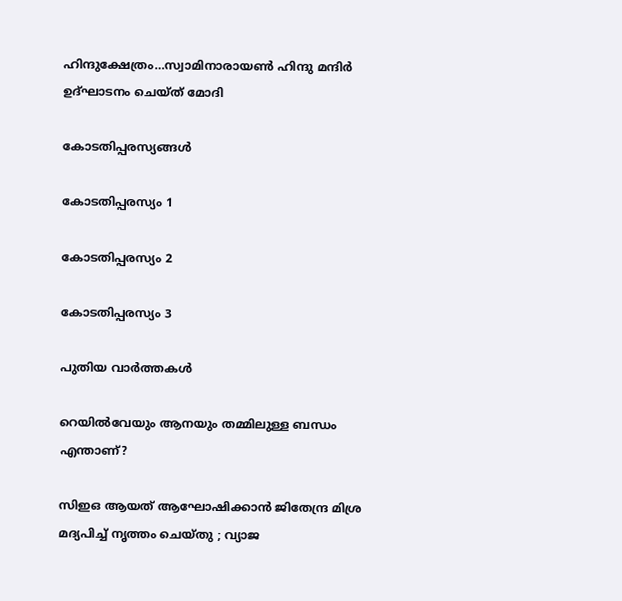ഹിന്ദുക്ഷേത്രം…സ്വാമിനാരായണ്‍ ഹിന്ദു മന്ദിര്‍ ഉദ്ഘാടനം ചെയ്ത് മോദി

കോടതിപ്പരസ്യങ്ങള്‍

കോടതിപ്പരസ്യം 1

കോടതിപ്പരസ്യം 2

കോടതിപ്പരസ്യം 3

പുതിയ വാര്‍ത്തകള്‍

റെയിൽവേയും ആനയും തമ്മിലുള്ള ബന്ധം എന്താണ്?

സിഇഒ ആയത് ആഘോഷിക്കാൻ ജിതേന്ദ്ര മിശ്ര മദ്യപിച്ച് നൃത്തം ചെയ്തു ; വ്യാജ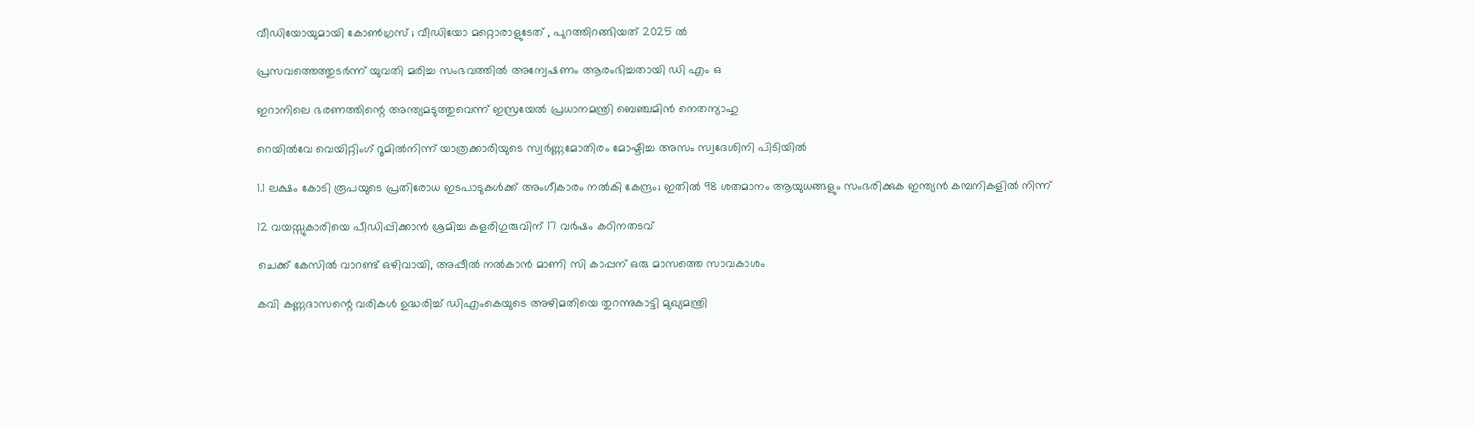വീഡിയോയുമായി കോൺഗ്രസ് ; വീഡിയോ മറ്റൊരാളുടേത് , പുറത്തിറങ്ങിയത് 2025 ൽ

പ്രസവത്തെത്തുടര്‍ന്ന് യുവതി മരിച്ച സംഭവത്തില്‍ അന്വേഷണം ആരംഭിച്ചതായി ഡി എം ഒ

ഇറാനിലെ ഭരണത്തിന്റെ അന്ത്യമടുത്തുവെന്ന് ഇസ്രയേല്‍ പ്രധാനമന്ത്രി ബെഞ്ചമിന്‍ നെതന്യാഹു

റെയില്‍വേ വെയിറ്റിംഗ് റൂമില്‍നിന്ന് യാത്രക്കാരിയുടെ സ്വര്‍ണ്ണമോതിരം മോഷ്ടിച്ച അസം സ്വദേശിനി പിടിയില്‍

1.1 ലക്ഷം കോടി രൂപയുടെ പ്രതിരോധ ഇടപാടുകൾക്ക് അംഗീകാരം നൽകി കേന്ദ്രം; ഇതില്‍ 98 ശതമാനം ആയുധങ്ങളും സംഭരിക്കുക ഇന്ത്യന്‍ കമ്പനികളില്‍ നിന്ന്

12 വയസ്സുകാരിയെ പീഡിപ്പിക്കാന്‍ ശ്രമിച്ച കളരിഗുരുവിന് 17 വര്‍ഷം കഠിനതടവ്

ചെക്ക് കേസില്‍ വാറണ്ട് ഒഴിവായി, അപ്പീല്‍ നല്‍കാന്‍ മാണി സി കാപ്പന് ഒരു മാസത്തെ സാവകാശം

കവി കണ്ണദാസന്റെ വരികള്‍ ഉദ്ധരിച്ച് ഡിഎംകെയുടെ അഴിമതിയെ തുറന്നുകാട്ടി മുഖ്യമന്ത്രി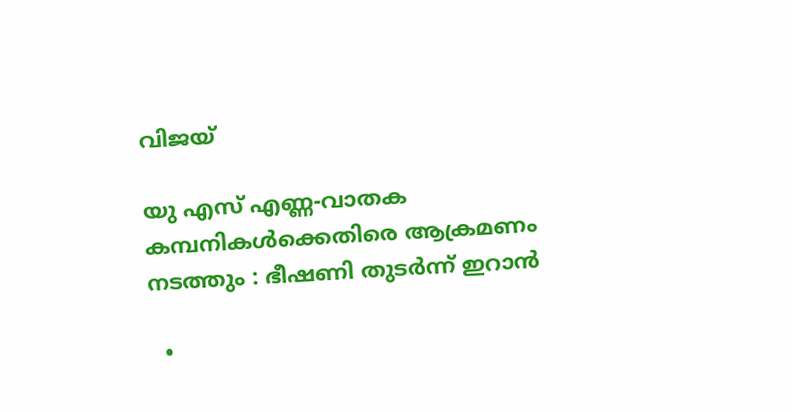വിജയ്

യു എസ് എണ്ണ-വാതക കമ്പനികള്‍ക്കെതിരെ ആക്രമണം നടത്തും : ഭീഷണി തുടർന്ന് ഇറാൻ

  •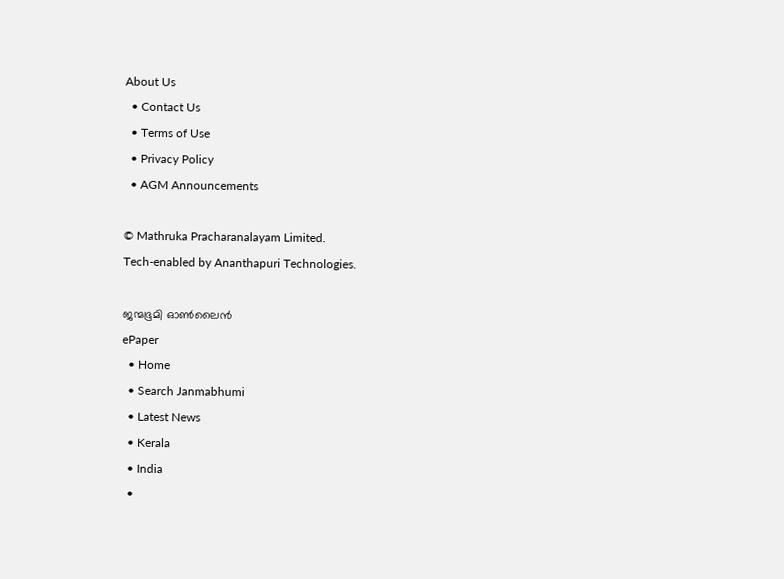About Us
  • Contact Us
  • Terms of Use
  • Privacy Policy
  • AGM Announcements

© Mathruka Pracharanalayam Limited.
Tech-enabled by Ananthapuri Technologies.

ജന്മഭൂമി ഓണ്‍ലൈന്‍
ePaper
  • Home
  • Search Janmabhumi
  • Latest News
  • Kerala
  • India
  •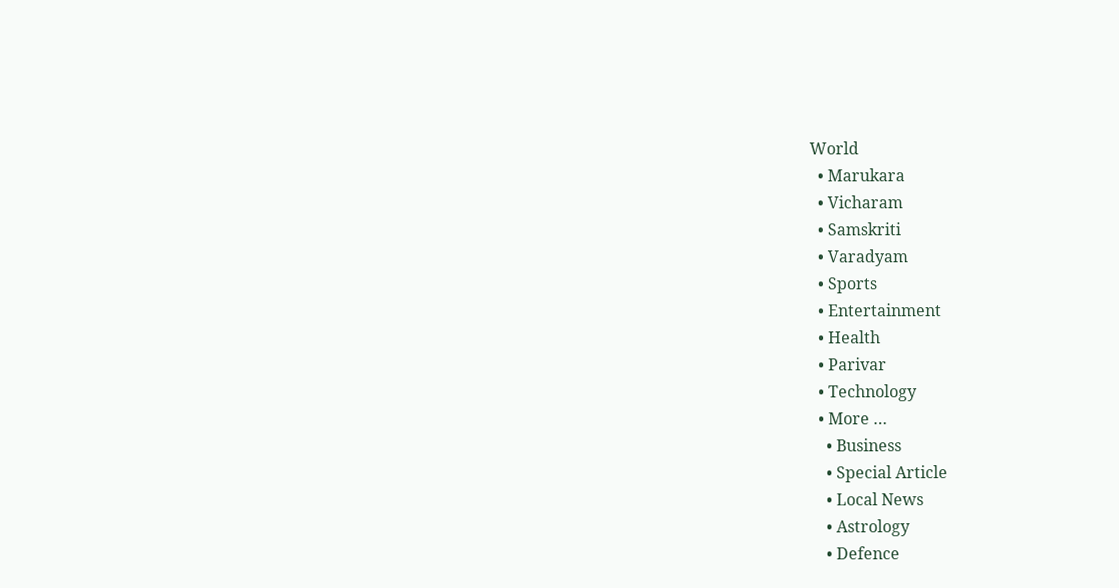World
  • Marukara
  • Vicharam
  • Samskriti
  • Varadyam
  • Sports
  • Entertainment
  • Health
  • Parivar
  • Technology
  • More …
    • Business
    • Special Article
    • Local News
    • Astrology
    • Defence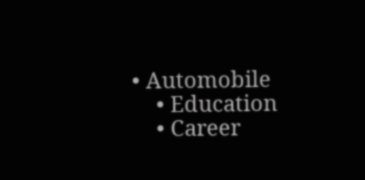• Automobile
    • Education
    • Career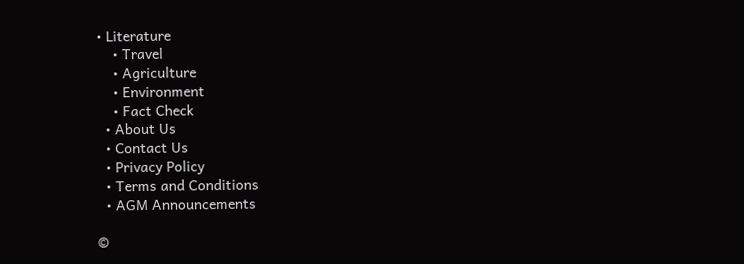• Literature
    • Travel
    • Agriculture
    • Environment
    • Fact Check
  • About Us
  • Contact Us
  • Privacy Policy
  • Terms and Conditions
  • AGM Announcements

©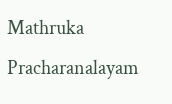Mathruka Pracharanalayam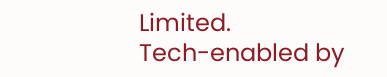Limited.
Tech-enabled by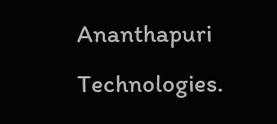Ananthapuri Technologies.